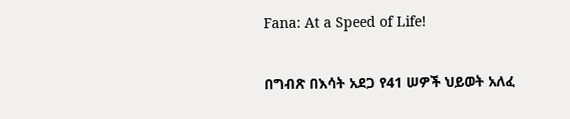Fana: At a Speed of Life!

በግብጽ በእሳት አደጋ የ41 ሠዎች ህይወት አለፈ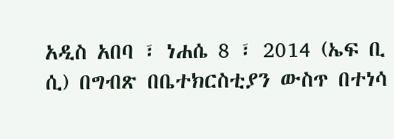አዲስ አበባ ፣ ነሐሴ 8 ፣ 2014 (ኤፍ ቢ ሲ) በግብጽ በቤተክርስቲያን ውስጥ በተነሳ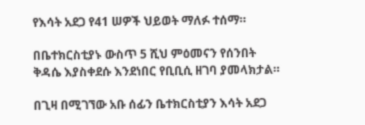የእሳት አደጋ የ41 ሠዎች ህይወት ማለፉ ተሰማ።

በቤተክርስቲያኑ ውስጥ 5 ሺህ ምዕመናን የሰንበት ቅዳሴ እያስቀደሱ እንደነበር የቢቢሲ ዘገባ ያመላክታል።

በጊዛ በሚገኘው አቡ ሰፊን ቤተክርስቲያን እሳት አደጋ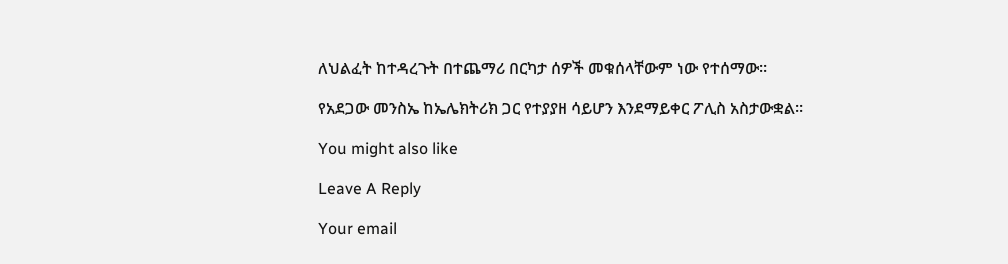ለህልፈት ከተዳረጉት በተጨማሪ በርካታ ሰዎች መቁሰላቸውም ነው የተሰማው።

የአደጋው መንስኤ ከኤሌክትሪክ ጋር የተያያዘ ሳይሆን እንደማይቀር ፖሊስ አስታውቋል።

You might also like

Leave A Reply

Your email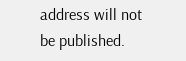address will not be published.